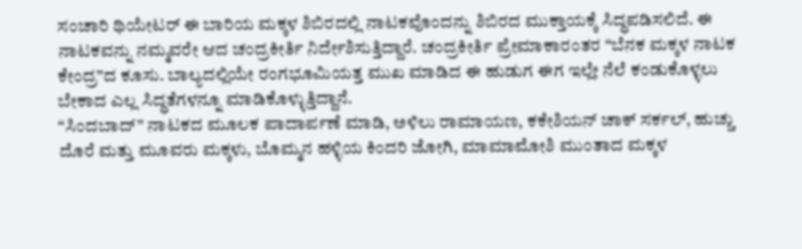ಸಂಚಾರಿ ಥಿಯೇಟರ್ ಈ ಬಾರಿಯ ಮಕ್ಕಳ ಶಿಬಿರದಲ್ಲಿ ನಾಟಕವೊಂದನ್ನು ಶಿಬಿರದ ಮುಕ್ತಾಯಕ್ಕೆ ಸಿದ್ಧಪಡಿಸಲಿದೆ. ಈ ನಾಟಕವನ್ನು ನಮ್ಮವರೇ ಆದ ಚಂದ್ರಕೀರ್ತಿ ನಿರ್ದೇಶಿಸುತ್ತಿದ್ದಾರೆ. ಚಂದ್ರಕೀರ್ತಿ ಪ್ರೇಮಾಕಾರಂತರ “ಬೆನಕ ಮಕ್ಕಳ ನಾಟಕ ಕೇಂದ್ರ”ದ ಕೂಸು. ಬಾಲ್ಯದಲ್ಲಿಯೇ ರಂಗಭೂಮಿಯತ್ತ ಮುಖ ಮಾಡಿದ ಈ ಹುಡುಗ ಈಗ ಇಲ್ಲೇ ನೆಲೆ ಕಂಡುಕೊಳ್ಳಲು ಬೇಕಾದ ಎಲ್ಲ ಸಿದ್ಧತೆಗಳನ್ನೂ ಮಾಡಿಕೊಳ್ಳುತ್ತಿದ್ದಾನೆ.
“ಸಿಂದಬಾದ್” ನಾಟಕದ ಮೂಲಕ ಪಾದಾರ್ಪಣೆ ಮಾಡಿ, ಅಳಿಲು ರಾಮಾಯಣ, ಕಕೇಶಿಯನ್ ಚಾಕ್ ಸರ್ಕಲ್, ಹುಚ್ಚು ದೊರೆ ಮತ್ತು ಮೂವರು ಮಕ್ಕಳು, ಬೊಮ್ಮನ ಹಳ್ಳಿಯ ಕಿಂದರಿ ಜೋಗಿ, ಮಾಮಾಮೋಶಿ ಮುಂತಾದ ಮಕ್ಕಳ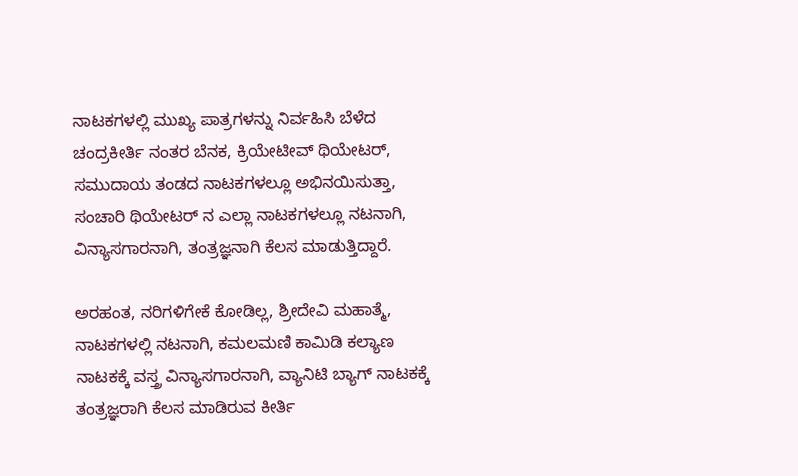ನಾಟಕಗಳಲ್ಲಿ ಮುಖ್ಯ ಪಾತ್ರಗಳನ್ನು ನಿರ್ವಹಿಸಿ ಬೆಳೆದ ಚಂದ್ರಕೀರ್ತಿ ನಂತರ ಬೆನಕ, ಕ್ರಿಯೇಟೀವ್ ಥಿಯೇಟರ್, ಸಮುದಾಯ ತಂಡದ ನಾಟಕಗಳಲ್ಲೂ ಅಭಿನಯಿಸುತ್ತಾ, ಸಂಚಾರಿ ಥಿಯೇಟರ್ ನ ಎಲ್ಲಾ ನಾಟಕಗಳಲ್ಲೂ ನಟನಾಗಿ, ವಿನ್ಯಾಸಗಾರನಾಗಿ, ತಂತ್ರಜ್ಞನಾಗಿ ಕೆಲಸ ಮಾಡುತ್ತಿದ್ದಾರೆ.

ಅರಹಂತ, ನರಿಗಳಿಗೇಕೆ ಕೋಡಿಲ್ಲ, ಶ್ರೀದೇವಿ ಮಹಾತ್ಮೆ, ನಾಟಕಗಳಲ್ಲಿ ನಟನಾಗಿ, ಕಮಲಮಣಿ ಕಾಮಿಡಿ ಕಲ್ಯಾಣ ನಾಟಕಕ್ಕೆ ವಸ್ತ್ರ ವಿನ್ಯಾಸಗಾರನಾಗಿ, ವ್ಯಾನಿಟಿ ಬ್ಯಾಗ್ ನಾಟಕಕ್ಕೆ ತಂತ್ರಜ್ಞರಾಗಿ ಕೆಲಸ ಮಾಡಿರುವ ಕೀರ್ತಿ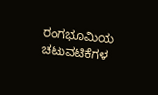ರಂಗಭೂಮಿಯ ಚಟುವಟಿಕೆಗಳ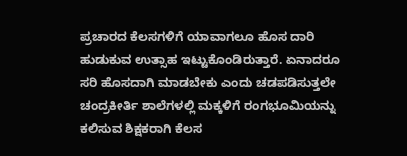ಪ್ರಚಾರದ ಕೆಲಸಗಳಿಗೆ ಯಾವಾಗಲೂ ಹೊಸ ದಾರಿ ಹುಡುಕುವ ಉತ್ಸಾಹ ಇಟ್ಟುಕೊಂಡಿರುತ್ತಾರೆ. ಏನಾದರೂ ಸರಿ ಹೊಸದಾಗಿ ಮಾಡಬೇಕು ಎಂದು ಚಡಪಡಿಸುತ್ತಲೇ ಚಂದ್ರಕೀರ್ತಿ ಶಾಲೆಗಳಲ್ಲಿ ಮಕ್ಕಳಿಗೆ ರಂಗಭೂಮಿಯನ್ನು ಕಲಿಸುವ ಶಿಕ್ಷಕರಾಗಿ ಕೆಲಸ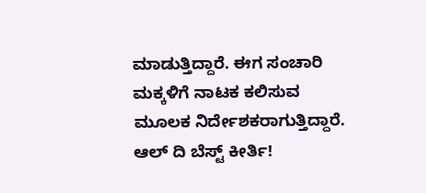ಮಾಡುತ್ತಿದ್ದಾರೆ. ಈಗ ಸಂಚಾರಿ ಮಕ್ಕಳಿಗೆ ನಾಟಕ ಕಲಿಸುವ ಮೂಲಕ ನಿರ್ದೇಶಕರಾಗುತ್ತಿದ್ದಾರೆ. ಆಲ್ ದಿ ಬೆಸ್ಟ್ ಕೀರ್ತಿ!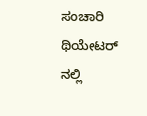ಸಂಚಾರಿ ಥಿಯೇಟರ್ ನಲ್ಲಿ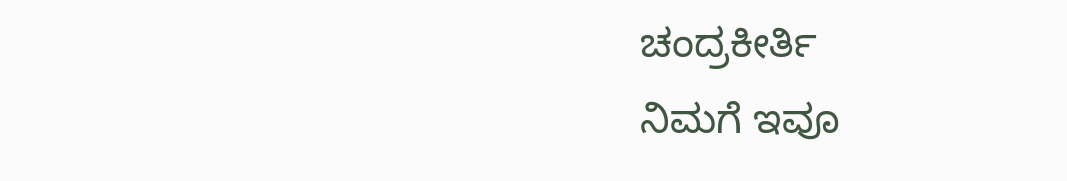ಚಂದ್ರಕೀರ್ತಿ
ನಿಮಗೆ ಇವೂ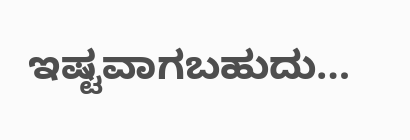ಇಷ್ಟವಾಗಬಹುದು…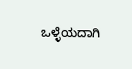ಒಳ್ಳೆಯದಾಗಿ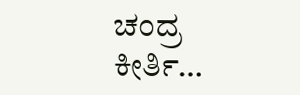ಚಂದ್ರ ಕೀರ್ತಿ…